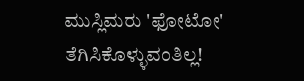ಮುಸ್ಲಿಮರು 'ಫೋಟೋ' ತೆಗಿಸಿಕೊಳ್ಳುವಂತಿಲ್ಲ!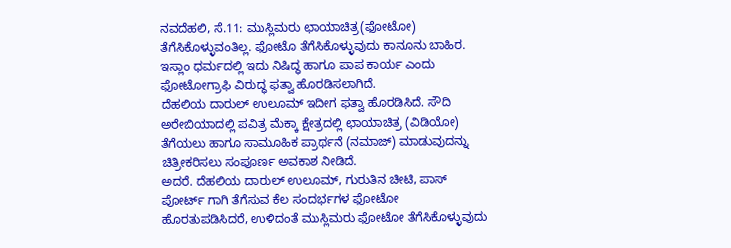ನವದೆಹಲಿ, ಸೆ.11: ಮುಸ್ಲಿಮರು ಛಾಯಾಚಿತ್ರ(ಫೋಟೋ) ತೆಗೆಸಿಕೊಳ್ಳುವಂತಿಲ್ಲ. ಫೋಟೊ ತೆಗೆಸಿಕೊಳ್ಳುವುದು ಕಾನೂನು ಬಾಹಿರ. ಇಸ್ಲಾಂ ಧರ್ಮದಲ್ಲಿ ಇದು ನಿಷಿದ್ಧ ಹಾಗೂ ಪಾಪ ಕಾರ್ಯ ಎಂದು ಫೋಟೋಗ್ರಾಫಿ ವಿರುದ್ಧ ಫತ್ವಾ ಹೊರಡಿಸಲಾಗಿದೆ.
ದೆಹಲಿಯ ದಾರುಲ್ ಉಲೂಮ್ ಇದೀಗ ಫತ್ವಾ ಹೊರಡಿಸಿದೆ. ಸೌದಿ ಅರೇಬಿಯಾದಲ್ಲಿ ಪವಿತ್ರ ಮೆಕ್ಕಾ ಕ್ಷೇತ್ರದಲ್ಲಿ ಛಾಯಾಚಿತ್ರ (ವಿಡಿಯೋ) ತೆಗೆಯಲು ಹಾಗೂ ಸಾಮೂಹಿಕ ಪ್ರಾರ್ಥನೆ (ನಮಾಜ್) ಮಾಡುವುದನ್ನು ಚಿತ್ರೀಕರಿಸಲು ಸಂಪೂರ್ಣ ಅವಕಾಶ ನೀಡಿದೆ.
ಅದರೆ. ದೆಹಲಿಯ ದಾರುಲ್ ಉಲೂಮ್, ಗುರುತಿನ ಚೀಟಿ, ಪಾಸ್ ಪೋರ್ಟ್ ಗಾಗಿ ತೆಗೆಸುವ ಕೆಲ ಸಂದರ್ಭಗಳ ಫೋಟೋ ಹೊರತುಪಡಿಸಿದರೆ, ಉಳಿದಂತೆ ಮುಸ್ಲಿಮರು ಫೋಟೋ ತೆಗೆಸಿಕೊಳ್ಳುವುದು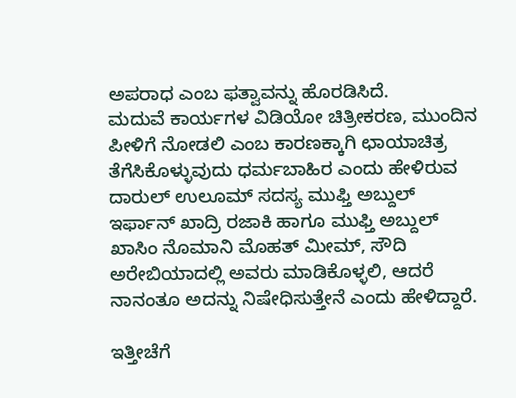ಅಪರಾಧ ಎಂಬ ಫತ್ವಾವನ್ನು ಹೊರಡಿಸಿದೆ.
ಮದುವೆ ಕಾರ್ಯಗಳ ವಿಡಿಯೋ ಚಿತ್ರೀಕರಣ, ಮುಂದಿನ ಪೀಳಿಗೆ ನೋಡಲಿ ಎಂಬ ಕಾರಣಕ್ಕಾಗಿ ಛಾಯಾಚಿತ್ರ ತೆಗೆಸಿಕೊಳ್ಳುವುದು ಧರ್ಮಬಾಹಿರ ಎಂದು ಹೇಳಿರುವ ದಾರುಲ್ ಉಲೂಮ್ ಸದಸ್ಯ ಮುಫ್ತಿ ಅಬ್ದುಲ್ ಇರ್ಫಾನ್ ಖಾದ್ರಿ ರಜಾಕಿ ಹಾಗೂ ಮುಫ್ತಿ ಅಬ್ದುಲ್ ಖಾಸಿಂ ನೊಮಾನಿ ಮೊಹತ್ ಮೀಮ್, ಸೌದಿ ಅರೇಬಿಯಾದಲ್ಲಿ ಅವರು ಮಾಡಿಕೊಳ್ಳಲಿ, ಆದರೆ ನಾನಂತೂ ಅದನ್ನು ನಿಷೇಧಿಸುತ್ತೇನೆ ಎಂದು ಹೇಳಿದ್ದಾರೆ.

ಇತ್ತೀಚೆಗೆ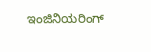ಇಂಜಿನಿಯರಿಂಗ್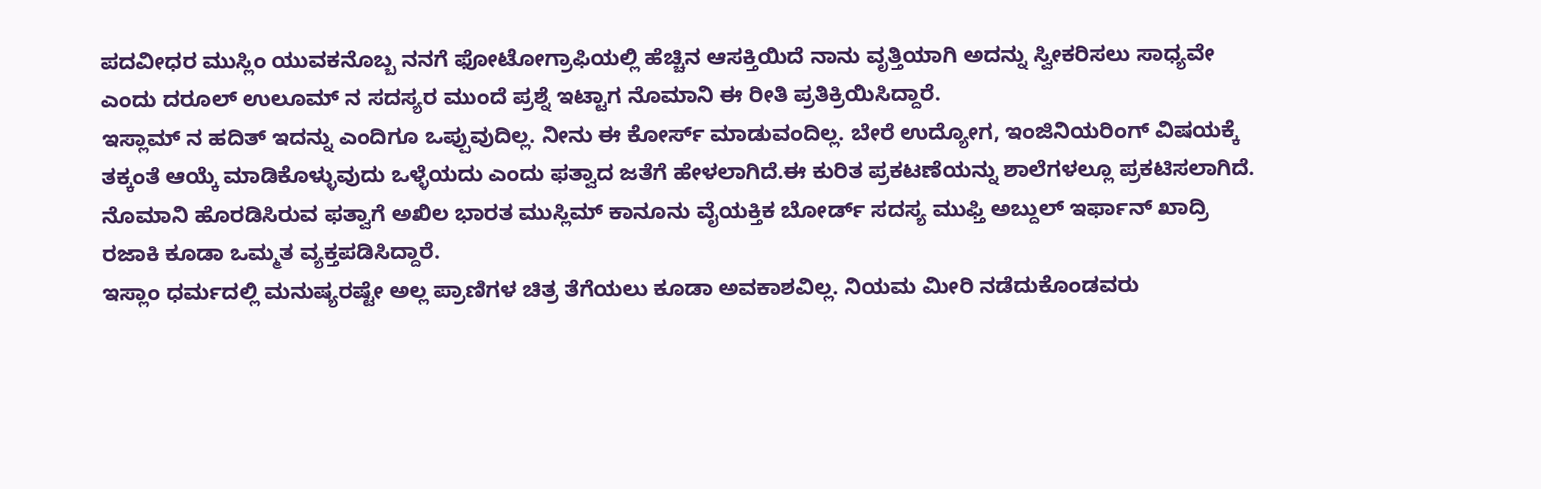ಪದವೀಧರ ಮುಸ್ಲಿಂ ಯುವಕನೊಬ್ಬ ನನಗೆ ಫೋಟೋಗ್ರಾಫಿಯಲ್ಲಿ ಹೆಚ್ಚಿನ ಆಸಕ್ತಿಯಿದೆ ನಾನು ವೃತ್ತಿಯಾಗಿ ಅದನ್ನು ಸ್ವೀಕರಿಸಲು ಸಾಧ್ಯವೇ ಎಂದು ದರೂಲ್ ಉಲೂಮ್ ನ ಸದಸ್ಯರ ಮುಂದೆ ಪ್ರಶ್ನೆ ಇಟ್ಟಾಗ ನೊಮಾನಿ ಈ ರೀತಿ ಪ್ರತಿಕ್ರಿಯಿಸಿದ್ದಾರೆ.
ಇಸ್ಲಾಮ್ ನ ಹದಿತ್ ಇದನ್ನು ಎಂದಿಗೂ ಒಪ್ಪುವುದಿಲ್ಲ. ನೀನು ಈ ಕೋರ್ಸ್ ಮಾಡುವಂದಿಲ್ಲ. ಬೇರೆ ಉದ್ಯೋಗ, ಇಂಜಿನಿಯರಿಂಗ್ ವಿಷಯಕ್ಕೆ ತಕ್ಕಂತೆ ಆಯ್ಕೆ ಮಾಡಿಕೊಳ್ಳುವುದು ಒಳ್ಳೆಯದು ಎಂದು ಫತ್ವಾದ ಜತೆಗೆ ಹೇಳಲಾಗಿದೆ.ಈ ಕುರಿತ ಪ್ರಕಟಣೆಯನ್ನು ಶಾಲೆಗಳಲ್ಲೂ ಪ್ರಕಟಿಸಲಾಗಿದೆ.
ನೊಮಾನಿ ಹೊರಡಿಸಿರುವ ಫತ್ವಾಗೆ ಅಖಿಲ ಭಾರತ ಮುಸ್ಲಿಮ್ ಕಾನೂನು ವೈಯಕ್ತಿಕ ಬೋರ್ಡ್ ಸದಸ್ಯ ಮುಫ್ತಿ ಅಬ್ದುಲ್ ಇರ್ಫಾನ್ ಖಾದ್ರಿ ರಜಾಕಿ ಕೂಡಾ ಒಮ್ಮತ ವ್ಯಕ್ತಪಡಿಸಿದ್ದಾರೆ.
ಇಸ್ಲಾಂ ಧರ್ಮದಲ್ಲಿ ಮನುಷ್ಯರಷ್ಟೇ ಅಲ್ಲ ಪ್ರಾಣಿಗಳ ಚಿತ್ರ ತೆಗೆಯಲು ಕೂಡಾ ಅವಕಾಶವಿಲ್ಲ. ನಿಯಮ ಮೀರಿ ನಡೆದುಕೊಂಡವರು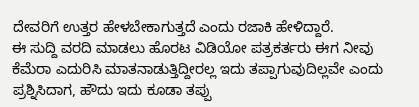ದೇವರಿಗೆ ಉತ್ತರ ಹೇಳಬೇಕಾಗುತ್ತದೆ ಎಂದು ರಜಾಕಿ ಹೇಳಿದ್ದಾರೆ.
ಈ ಸುದ್ದಿ ವರದಿ ಮಾಡಲು ಹೊರಟ ವಿಡಿಯೋ ಪತ್ರಕರ್ತರು ಈಗ ನೀವು ಕೆಮೆರಾ ಎದುರಿಸಿ ಮಾತನಾಡುತ್ತಿದ್ದೀರಲ್ಲ ಇದು ತಪ್ಪಾಗುವುದಿಲ್ಲವೇ ಎಂದು ಪ್ರಶ್ನಿಸಿದಾಗ, ಹೌದು ಇದು ಕೂಡಾ ತಪ್ಪು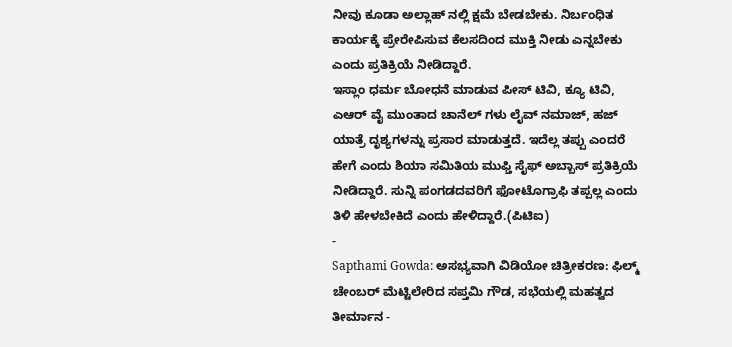ನೀವು ಕೂಡಾ ಅಲ್ಲಾಹ್ ನಲ್ಲಿ ಕ್ಷಮೆ ಬೇಡಬೇಕು. ನಿರ್ಬಂಧಿತ ಕಾರ್ಯಕ್ಕೆ ಪ್ರೇರೇಪಿಸುವ ಕೆಲಸದಿಂದ ಮುಕ್ತಿ ನೀಡು ಎನ್ನಬೇಕು ಎಂದು ಪ್ರತಿಕ್ರಿಯೆ ನೀಡಿದ್ದಾರೆ.
ಇಸ್ಲಾಂ ಧರ್ಮ ಬೋಧನೆ ಮಾಡುವ ಪೀಸ್ ಟಿವಿ, ಕ್ಯೂ ಟಿವಿ, ಎಆರ್ ವೈ ಮುಂತಾದ ಚಾನೆಲ್ ಗಳು ಲೈವ್ ನಮಾಜ್, ಹಜ್ ಯಾತ್ರೆ ದೃಶ್ಯಗಳನ್ನು ಪ್ರಸಾರ ಮಾಡುತ್ತದೆ. ಇದೆಲ್ಲ ತಪ್ಪು ಎಂದರೆ ಹೇಗೆ ಎಂದು ಶಿಯಾ ಸಮಿತಿಯ ಮುಫ್ತಿ ಸೈಫ್ ಅಬ್ಬಾಸ್ ಪ್ರತಿಕ್ರಿಯೆ ನೀಡಿದ್ದಾರೆ. ಸುನ್ನಿ ಪಂಗಡದವರಿಗೆ ಫೋಟೊಗ್ರಾಫಿ ತಪ್ಪಲ್ಲ ಎಂದು ತಿಳಿ ಹೇಳಬೇಕಿದೆ ಎಂದು ಹೇಳಿದ್ದಾರೆ.(ಪಿಟಿಐ)
-
Sapthami Gowda: ಅಸಭ್ಯವಾಗಿ ವಿಡಿಯೋ ಚಿತ್ರೀಕರಣ: ಫಿಲ್ಮ್ ಚೇಂಬರ್ ಮೆಟ್ಟಿಲೇರಿದ ಸಪ್ತಮಿ ಗೌಡ, ಸಭೆಯಲ್ಲಿ ಮಹತ್ವದ ತೀರ್ಮಾನ -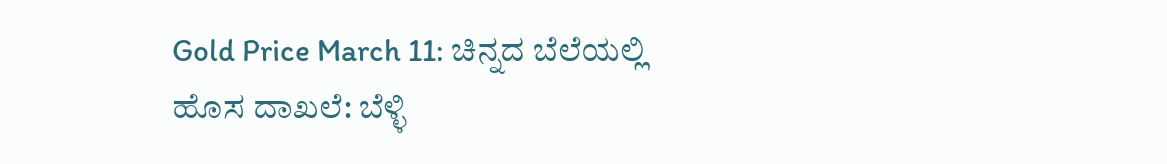Gold Price March 11: ಚಿನ್ನದ ಬೆಲೆಯಲ್ಲಿ ಹೊಸ ದಾಖಲೆ: ಬೆಳ್ಳಿ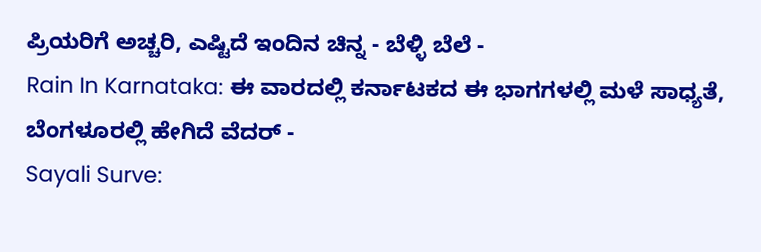ಪ್ರಿಯರಿಗೆ ಅಚ್ಚರಿ, ಎಷ್ಟಿದೆ ಇಂದಿನ ಚಿನ್ನ - ಬೆಳ್ಳಿ ಬೆಲೆ -
Rain In Karnataka: ಈ ವಾರದಲ್ಲಿ ಕರ್ನಾಟಕದ ಈ ಭಾಗಗಳಲ್ಲಿ ಮಳೆ ಸಾಧ್ಯತೆ, ಬೆಂಗಳೂರಲ್ಲಿ ಹೇಗಿದೆ ವೆದರ್ -
Sayali Surve: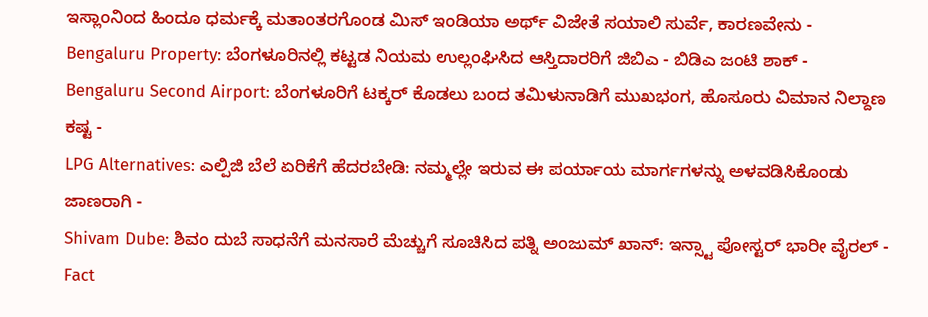ಇಸ್ಲಾಂನಿಂದ ಹಿಂದೂ ಧರ್ಮಕ್ಕೆ ಮತಾಂತರಗೊಂಡ ಮಿಸ್ ಇಂಡಿಯಾ ಅರ್ಥ್ ವಿಜೇತೆ ಸಯಾಲಿ ಸುರ್ವೆ, ಕಾರಣವೇನು -
Bengaluru Property: ಬೆಂಗಳೂರಿನಲ್ಲಿ ಕಟ್ಟಡ ನಿಯಮ ಉಲ್ಲಂಘಿಸಿದ ಆಸ್ತಿದಾರರಿಗೆ ಜಿಬಿಎ - ಬಿಡಿಎ ಜಂಟಿ ಶಾಕ್ -
Bengaluru Second Airport: ಬೆಂಗಳೂರಿಗೆ ಟಕ್ಕರ್ ಕೊಡಲು ಬಂದ ತಮಿಳುನಾಡಿಗೆ ಮುಖಭಂಗ, ಹೊಸೂರು ವಿಮಾನ ನಿಲ್ದಾಣ ಕಷ್ಟ -
LPG Alternatives: ಎಲ್ಪಿಜಿ ಬೆಲೆ ಏರಿಕೆಗೆ ಹೆದರಬೇಡಿ: ನಮ್ಮಲ್ಲೇ ಇರುವ ಈ ಪರ್ಯಾಯ ಮಾರ್ಗಗಳನ್ನು ಅಳವಡಿಸಿಕೊಂಡು ಜಾಣರಾಗಿ -
Shivam Dube: ಶಿವಂ ದುಬೆ ಸಾಧನೆಗೆ ಮನಸಾರೆ ಮೆಚ್ಚುಗೆ ಸೂಚಿಸಿದ ಪತ್ನಿ ಅಂಜುಮ್ ಖಾನ್: ಇನ್ಸ್ಟಾ ಪೋಸ್ಟರ್ ಭಾರೀ ವೈರಲ್ -
Fact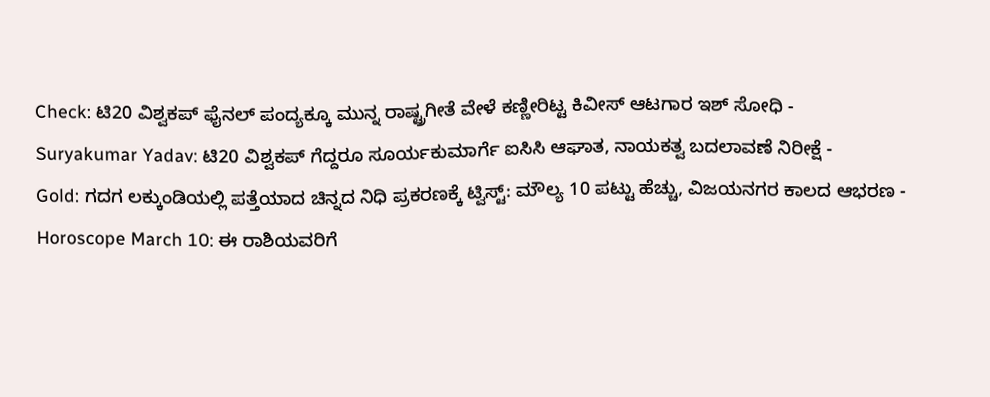Check: ಟಿ20 ವಿಶ್ವಕಪ್ ಫೈನಲ್ ಪಂದ್ಯಕ್ಕೂ ಮುನ್ನ ರಾಷ್ಟ್ರಗೀತೆ ವೇಳೆ ಕಣ್ಣೀರಿಟ್ಟ ಕಿವೀಸ್ ಆಟಗಾರ ಇಶ್ ಸೋಧಿ -
Suryakumar Yadav: ಟಿ20 ವಿಶ್ವಕಪ್ ಗೆದ್ದರೂ ಸೂರ್ಯಕುಮಾರ್ಗೆ ಐಸಿಸಿ ಆಘಾತ, ನಾಯಕತ್ವ ಬದಲಾವಣೆ ನಿರೀಕ್ಷೆ -
Gold: ಗದಗ ಲಕ್ಕುಂಡಿಯಲ್ಲಿ ಪತ್ತೆಯಾದ ಚಿನ್ನದ ನಿಧಿ ಪ್ರಕರಣಕ್ಕೆ ಟ್ವಿಸ್ಟ್: ಮೌಲ್ಯ 10 ಪಟ್ಟು ಹೆಚ್ಚು, ವಿಜಯನಗರ ಕಾಲದ ಆಭರಣ -
Horoscope March 10: ಈ ರಾಶಿಯವರಿಗೆ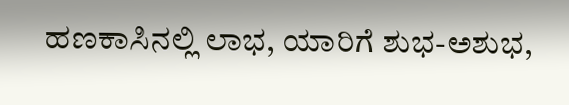ಹಣಕಾಸಿನಲ್ಲಿ ಲಾಭ, ಯಾರಿಗೆ ಶುಭ-ಅಶುಭ,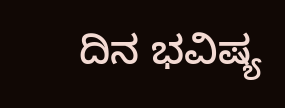ದಿನ ಭವಿಷ್ಯ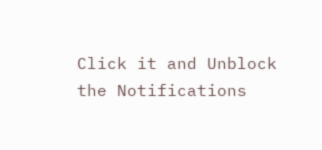Click it and Unblock the Notifications